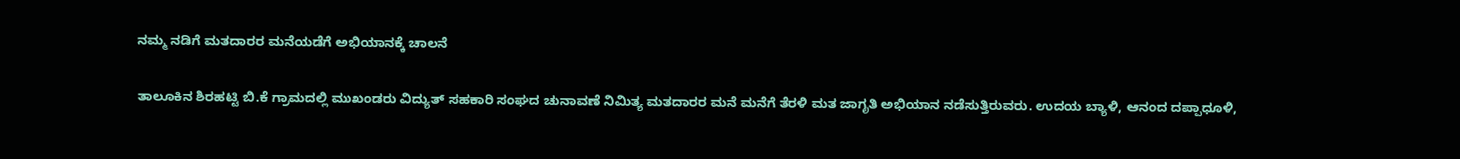ನಮ್ಮ ನಡಿಗೆ ಮತದಾರರ ಮನೆಯಡೆಗೆ ಅಭಿಯಾನಕ್ಕೆ ಚಾಲನೆ

ತಾಲೂಕಿನ ಶಿರಹಟ್ಟಿ ಬಿ.ಕೆ ಗ್ರಾಮದಲ್ಲಿ ಮುಖಂಡರು ವಿದ್ಯುತ್ ಸಹಕಾರಿ ಸಂಘದ ಚುನಾವಣೆ ನಿಮಿತ್ಯ ಮತದಾರರ ಮನೆ ಮನೆಗೆ ತೆರಳಿ ಮತ ಜಾಗೃತಿ ಅಭಿಯಾನ ನಡೆಸುತ್ತಿರುವರು. ಉದಯ ಬ್ಯಾಳಿ, ಆನಂದ ದಪ್ಪಾಧೂಳಿ,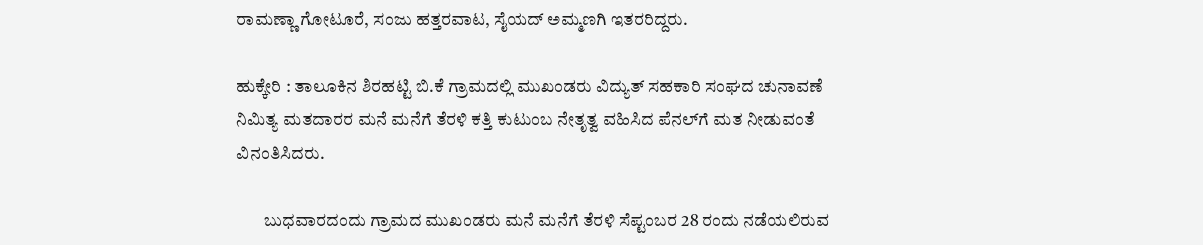ರಾಮಣ್ಣಾ ಗೋಟೂರೆ, ಸಂಜು ಹತ್ತರವಾಟ, ಸೈಯದ್ ಅಮ್ಮಣಗಿ ಇತರರಿದ್ದರು.

ಹುಕ್ಕೇರಿ : ತಾಲೂಕಿನ ಶಿರಹಟ್ಟಿ ಬಿ.ಕೆ ಗ್ರಾಮದಲ್ಲಿ ಮುಖಂಡರು ವಿದ್ಯುತ್ ಸಹಕಾರಿ ಸಂಘದ ಚುನಾವಣೆ ನಿಮಿತ್ಯ ಮತದಾರರ ಮನೆ ಮನೆಗೆ ತೆರಳಿ ಕತ್ತಿ ಕುಟುಂಬ ನೇತೃತ್ವ ವಹಿಸಿದ ಪೆನಲ್‌ಗೆ ಮತ ನೀಡುವಂತೆ ವಿನಂತಿಸಿದರು.

        ಬುಧವಾರದಂದು ಗ್ರಾಮದ ಮುಖಂಡರು ಮನೆ ಮನೆಗೆ ತೆರಳಿ ಸೆಪ್ಟಂಬರ 28 ರಂದು ನಡೆಯಲಿರುವ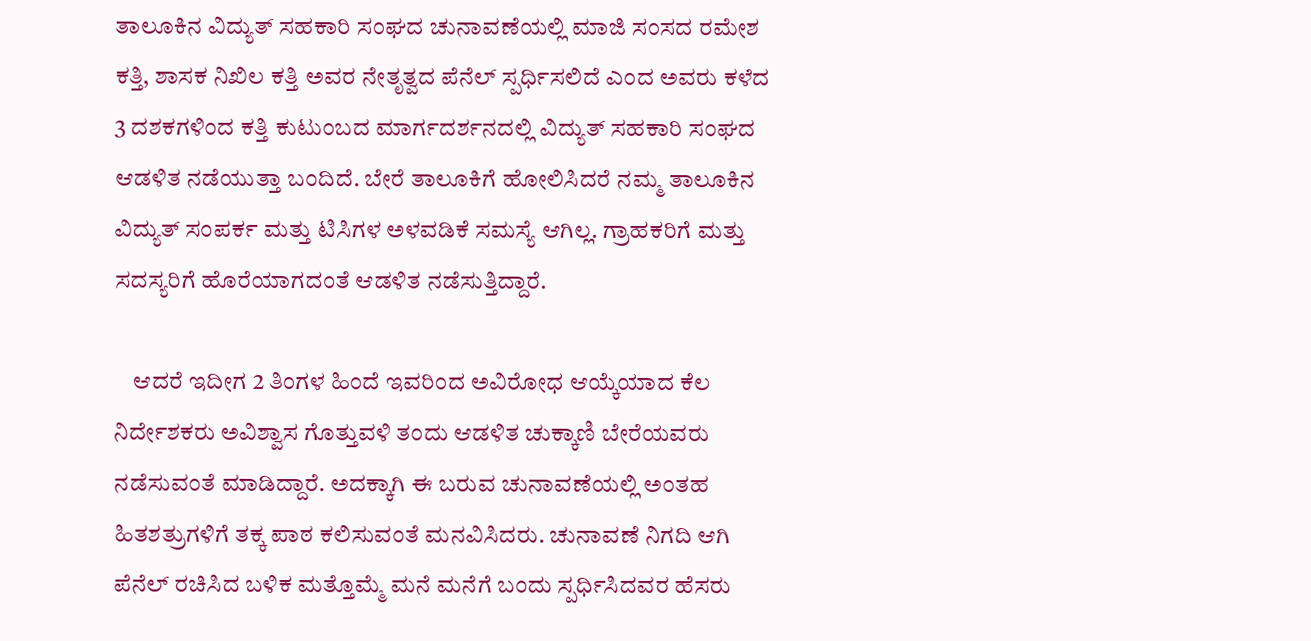ತಾಲೂಕಿನ ವಿದ್ಯುತ್ ಸಹಕಾರಿ ಸಂಘದ ಚುನಾವಣೆಯಲ್ಲಿ ಮಾಜಿ ಸಂಸದ ರಮೇಶ ಕತ್ತಿ, ಶಾಸಕ ನಿಖಿಲ ಕತ್ತಿ ಅವರ ನೇತೃತ್ವದ ಪೆನೆಲ್ ಸ್ಪರ್ಧಿಸಲಿದೆ ಎಂದ ಅವರು ಕಳೆದ 3 ದಶಕಗಳಿಂದ ಕತ್ತಿ ಕುಟುಂಬದ ಮಾರ್ಗದರ್ಶನದಲ್ಲಿ ವಿದ್ಯುತ್ ಸಹಕಾರಿ ಸಂಘದ ಆಡಳಿತ ನಡೆಯುತ್ತಾ ಬಂದಿದೆ. ಬೇರೆ ತಾಲೂಕಿಗೆ ಹೋಲಿಸಿದರೆ ನಮ್ಮ ತಾಲೂಕಿನ ವಿದ್ಯುತ್ ಸಂಪರ್ಕ ಮತ್ತು ಟಿಸಿಗಳ ಅಳವಡಿಕೆ ಸಮಸ್ಯೆ ಆಗಿಲ್ಲ. ಗ್ರಾಹಕರಿಗೆ ಮತ್ತು ಸದಸ್ಯರಿಗೆ ಹೊರೆಯಾಗದಂತೆ ಆಡಳಿತ ನಡೆಸುತ್ತಿದ್ದಾರೆ.

    ಆದರೆ ಇದೀಗ 2 ತಿಂಗಳ ಹಿಂದೆ ಇವರಿಂದ ಅವಿರೋಧ ಆಯ್ಕೆಯಾದ ಕೆಲ ನಿರ್ದೇಶಕರು ಅವಿಶ್ವಾಸ ಗೊತ್ತುವಳಿ ತಂದು ಆಡಳಿತ ಚುಕ್ಕಾಣಿ ಬೇರೆಯವರು ನಡೆಸುವಂತೆ ಮಾಡಿದ್ದಾರೆ. ಅದಕ್ಕಾಗಿ ಈ ಬರುವ ಚುನಾವಣೆಯಲ್ಲಿ ಅಂತಹ ಹಿತಶತ್ರುಗಳಿಗೆ ತಕ್ಕ ಪಾಠ ಕಲಿಸುವಂತೆ ಮನವಿಸಿದರು. ಚುನಾವಣೆ ನಿಗದಿ ಆಗಿ ಪೆನೆಲ್ ರಚಿಸಿದ ಬಳಿಕ ಮತ್ತೊಮ್ಮೆ ಮನೆ ಮನೆಗೆ ಬಂದು ಸ್ಪರ್ಧಿಸಿದವರ ಹೆಸರು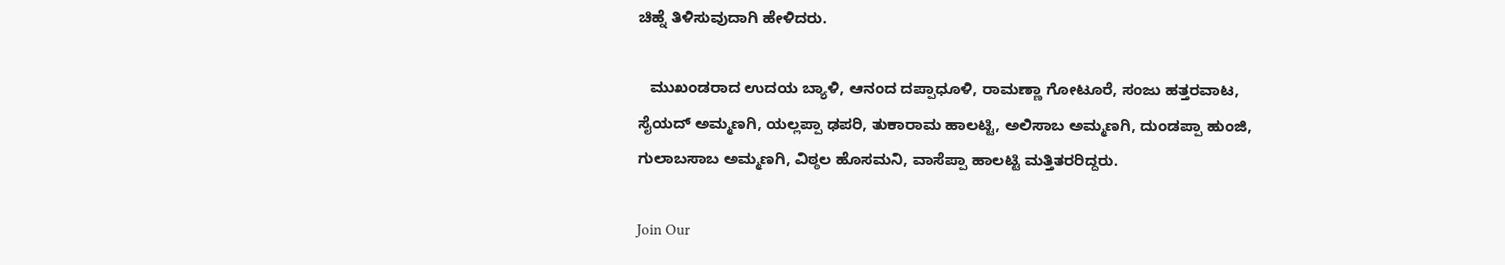ಚಿಹ್ನೆ ತಿಳಿಸುವುದಾಗಿ ಹೇಳಿದರು.

   ಮುಖಂಡರಾದ ಉದಯ ಬ್ಯಾಳಿ, ಆನಂದ ದಪ್ಪಾಧೂಳಿ, ರಾಮಣ್ಣಾ ಗೋಟೂರೆ, ಸಂಜು ಹತ್ತರವಾಟ, ಸೈಯದ್ ಅಮ್ಮಣಗಿ, ಯಲ್ಲಪ್ಪಾ ಢಪರಿ, ತುಕಾರಾಮ ಹಾಲಟ್ಟಿ, ಅಲಿಸಾಬ ಅಮ್ಮಣಗಿ, ದುಂಡಪ್ಪಾ ಹುಂಜಿ, ಗುಲಾಬಸಾಬ ಅಮ್ಮಣಗಿ, ವಿಠ್ಠಲ ಹೊಸಮನಿ, ವಾಸೆಪ್ಪಾ ಹಾಲಟ್ಟಿ ಮತ್ತಿತರರಿದ್ದರು.

Join Our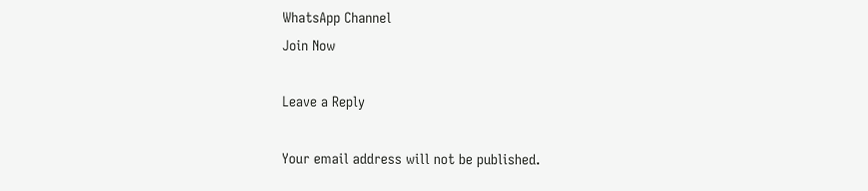WhatsApp Channel
Join Now

Leave a Reply

Your email address will not be published.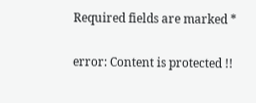Required fields are marked *

error: Content is protected !!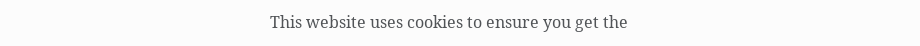This website uses cookies to ensure you get the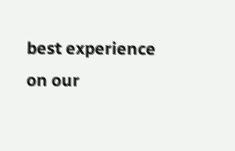best experience on our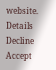website. Details
Decline
Accept